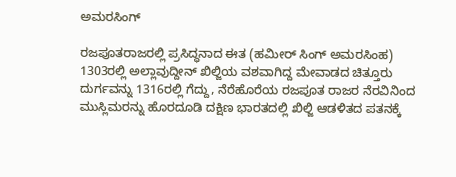ಅಮರಸಿಂಗ್

ರಜಪೂತರಾಜರಲ್ಲಿ ಪ್ರಸಿದ್ಧನಾದ ಈತ (ಹಮೀರ್ ಸಿಂಗ್ ಅಮರಸಿಂಹ) 1303ರಲ್ಲಿ ಅಲ್ಲಾವುದ್ದೀನ್ ಖಿಲ್ಜಿಯ ವಶವಾಗಿದ್ದ ಮೇವಾಡದ ಚಿತ್ತೂರು ದುರ್ಗವನ್ನು 1316ರಲ್ಲಿ ಗೆದ್ದು, ನೆರೆಹೊರೆಯ ರಜಪೂತ ರಾಜರ ನೆರವಿನಿಂದ ಮುಸ್ಲಿಮರನ್ನು ಹೊರದೂಡಿ ದಕ್ಷಿಣ ಭಾರತದಲ್ಲಿ ಖಿಲ್ಜಿ ಆಡಳಿತದ ಪತನಕ್ಕೆ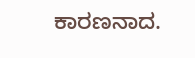ಕಾರಣನಾದ.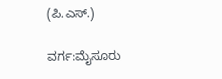(ಪಿ.ಎಸ್.)

ವರ್ಗ:ಮೈಸೂರು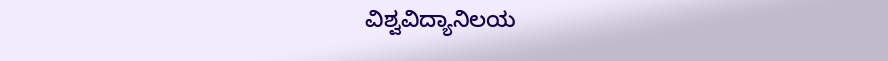ವಿಶ್ವವಿದ್ಯಾನಿಲಯ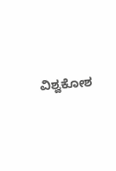ವಿಶ್ವಕೋಶ